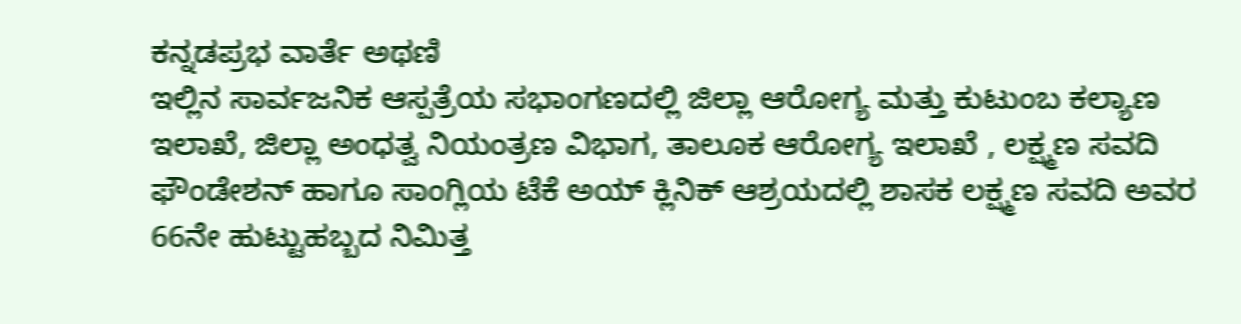ಕನ್ನಡಪ್ರಭ ವಾರ್ತೆ ಅಥಣಿ
ಇಲ್ಲಿನ ಸಾರ್ವಜನಿಕ ಆಸ್ಪತ್ರೆಯ ಸಭಾಂಗಣದಲ್ಲಿ ಜಿಲ್ಲಾ ಆರೋಗ್ಯ ಮತ್ತು ಕುಟುಂಬ ಕಲ್ಯಾಣ ಇಲಾಖೆ, ಜಿಲ್ಲಾ ಅಂಧತ್ವ ನಿಯಂತ್ರಣ ವಿಭಾಗ, ತಾಲೂಕ ಆರೋಗ್ಯ ಇಲಾಖೆ , ಲಕ್ಷ್ಮಣ ಸವದಿ ಫೌಂಡೇಶನ್ ಹಾಗೂ ಸಾಂಗ್ಲಿಯ ಟೆಕೆ ಅಯ್ ಕ್ಲಿನಿಕ್ ಆಶ್ರಯದಲ್ಲಿ ಶಾಸಕ ಲಕ್ಷ್ಮಣ ಸವದಿ ಅವರ 66ನೇ ಹುಟ್ಟುಹಬ್ಬದ ನಿಮಿತ್ತ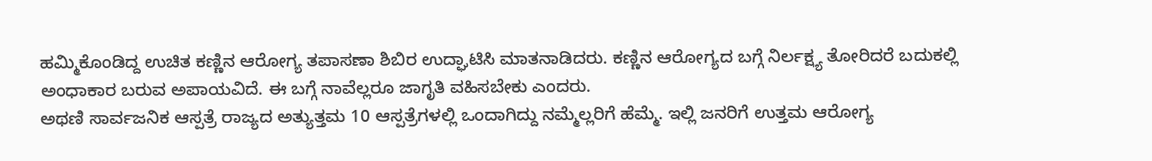ಹಮ್ಮಿಕೊಂಡಿದ್ದ ಉಚಿತ ಕಣ್ಣಿನ ಆರೋಗ್ಯ ತಪಾಸಣಾ ಶಿಬಿರ ಉದ್ಘಾಟಿಸಿ ಮಾತನಾಡಿದರು. ಕಣ್ಣಿನ ಆರೋಗ್ಯದ ಬಗ್ಗೆ ನಿರ್ಲಕ್ಷ್ಯ ತೋರಿದರೆ ಬದುಕಲ್ಲಿ ಅಂಧಾಕಾರ ಬರುವ ಅಪಾಯವಿದೆ. ಈ ಬಗ್ಗೆ ನಾವೆಲ್ಲರೂ ಜಾಗೃತಿ ವಹಿಸಬೇಕು ಎಂದರು.
ಅಥಣಿ ಸಾರ್ವಜನಿಕ ಆಸ್ಪತ್ರೆ ರಾಜ್ಯದ ಅತ್ಯುತ್ತಮ 10 ಆಸ್ಪತ್ರೆಗಳಲ್ಲಿ ಒಂದಾಗಿದ್ದು ನಮ್ಮೆಲ್ಲರಿಗೆ ಹೆಮ್ಮೆ. ಇಲ್ಲಿ ಜನರಿಗೆ ಉತ್ತಮ ಆರೋಗ್ಯ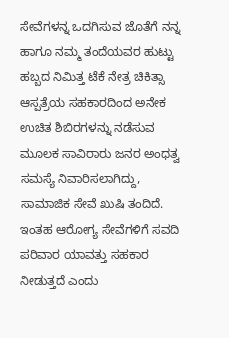ಸೇವೆಗಳನ್ನ ಒದಗಿಸುವ ಜೊತೆಗೆ ನನ್ನ ಹಾಗೂ ನಮ್ಮ ತಂದೆಯವರ ಹುಟ್ಟು ಹಬ್ಬದ ನಿಮಿತ್ತ ಟೆಕೆ ನೇತ್ರ ಚಿಕಿತ್ಸಾ ಆಸ್ಪತ್ರೆಯ ಸಹಕಾರದಿಂದ ಅನೇಕ ಉಚಿತ ಶಿಬಿರಗಳನ್ನು ನಡೆಸುವ ಮೂಲಕ ಸಾವಿರಾರು ಜನರ ಅಂಧತ್ವ ಸಮಸ್ಯೆ ನಿವಾರಿಸಲಾಗಿದ್ದು, ಸಾಮಾಜಿಕ ಸೇವೆ ಖುಷಿ ತಂದಿದೆ. ಇಂತಹ ಆರೋಗ್ಯ ಸೇವೆಗಳಿಗೆ ಸವದಿ ಪರಿವಾರ ಯಾವತ್ತು ಸಹಕಾರ ನೀಡುತ್ತದೆ ಎಂದು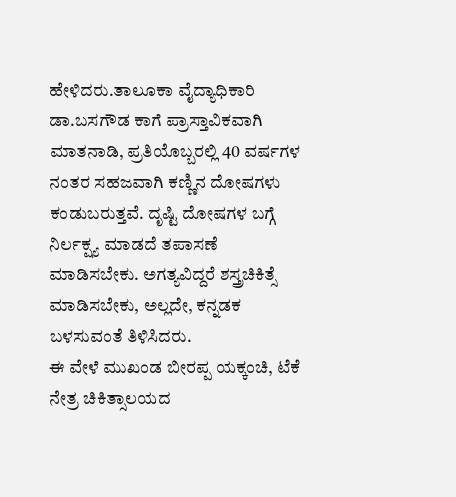ಹೇಳಿದರು.ತಾಲೂಕಾ ವೈದ್ಯಾಧಿಕಾರಿ ಡಾ.ಬಸಗೌಡ ಕಾಗೆ ಪ್ರಾಸ್ತಾವಿಕವಾಗಿ ಮಾತನಾಡಿ, ಪ್ರತಿಯೊಬ್ಬರಲ್ಲಿ 40 ವರ್ಷಗಳ ನಂತರ ಸಹಜವಾಗಿ ಕಣ್ಣಿನ ದೋಷಗಳು ಕಂಡುಬರುತ್ತವೆ. ದೃಷ್ಟಿ ದೋಷಗಳ ಬಗ್ಗೆ ನಿರ್ಲಕ್ಷ್ಯ ಮಾಡದೆ ತಪಾಸಣೆ ಮಾಡಿಸಬೇಕು. ಅಗತ್ಯವಿದ್ದರೆ ಶಸ್ತ್ರಚಿಕಿತ್ಸೆ ಮಾಡಿಸಬೇಕು, ಅಲ್ಲದೇ, ಕನ್ನಡಕ ಬಳಸುವಂತೆ ತಿಳಿಸಿದರು.
ಈ ವೇಳೆ ಮುಖಂಡ ಬೀರಪ್ಪ ಯಕ್ಕಂಚಿ, ಟೆಕೆ ನೇತ್ರ ಚಿಕಿತ್ಸಾಲಯದ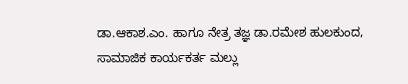ಡಾ.ಆಕಾಶ.ಎಂ. ಹಾಗೂ ನೇತ್ರ ತಜ್ಞ ಡಾ.ರಮೇಶ ಹುಲಕುಂದ, ಸಾಮಾಜಿಕ ಕಾರ್ಯಕರ್ತ ಮಲ್ಲು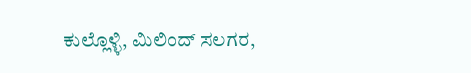ಕುಲ್ಲೊಳ್ಳಿ, ಮಿಲಿಂದ್ ಸಲಗರ,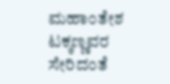ಮಹಾಂತೇಶ ಟಕ್ಕಣ್ಣವರ ಸೇರಿದಂತೆ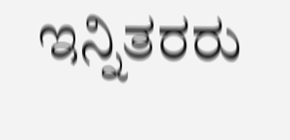ಇನ್ನಿತರರು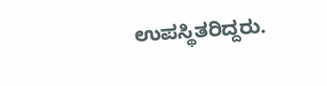ಉಪಸ್ಥಿತರಿದ್ದರು.